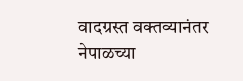वादग्रस्त वक्तव्यानंतर नेपाळच्या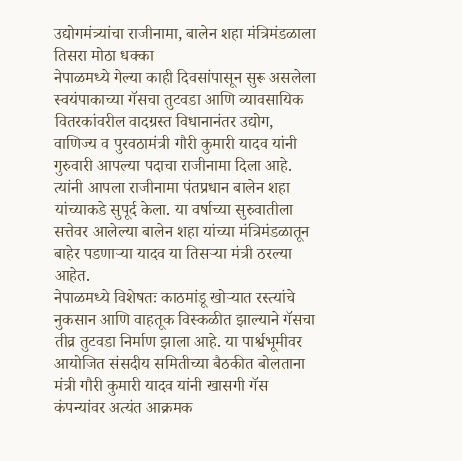उद्योगमंत्र्यांचा राजीनामा, बालेन शहा मंत्रिमंडळाला तिसरा मोठा धक्का
नेपाळमध्ये गेल्या काही दिवसांपासून सुरू असलेला स्वयंपाकाच्या गॅसचा तुटवडा आणि व्यावसायिक वितरकांवरील वादग्रस्त विधानानंतर उद्योग, वाणिज्य व पुरवठामंत्री गौरी कुमारी यादव यांनी गुरुवारी आपल्या पदाचा राजीनामा दिला आहे. त्यांनी आपला राजीनामा पंतप्रधान बालेन शहा यांच्याकडे सुपूर्द केला. या वर्षाच्या सुरुवातीला सत्तेवर आलेल्या बालेन शहा यांच्या मंत्रिमंडळातून बाहेर पडणाऱ्या यादव या तिसऱ्या मंत्री ठरल्या आहेत.
नेपाळमध्ये विशेषतः काठमांडू खोऱ्यात रस्त्यांचे नुकसान आणि वाहतूक विस्कळीत झाल्याने गॅसचा तीव्र तुटवडा निर्माण झाला आहे. या पार्श्वभूमीवर आयोजित संसदीय समितीच्या बैठकीत बोलताना मंत्री गौरी कुमारी यादव यांनी खासगी गॅस कंपन्यांवर अत्यंत आक्रमक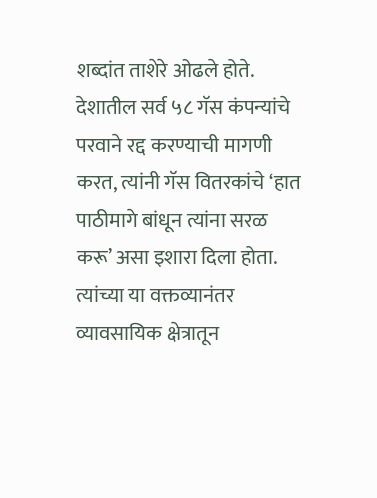शब्दांत ताशेरे ओढले होते. देशातील सर्व ५८ गॅस कंपन्यांचे परवाने रद्द करण्याची मागणी करत, त्यांनी गॅस वितरकांचे ‘हात पाठीमागे बांधून त्यांना सरळ करू’ असा इशारा दिला होता. त्यांच्या या वक्तव्यानंतर व्यावसायिक क्षेत्रातून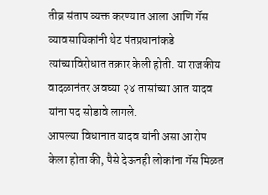तीव्र संताप व्यक्त करण्यात आला आणि गॅस व्यावसायिकांनी थेट पंतप्रधानांकडे त्यांच्याविरोधात तक्रार केली होती. या राजकीय वादळानंतर अवघ्या २४ तासांच्या आत यादव यांना पद सोडावे लागले.
आपल्या विधानात यादव यांनी असा आरोप केला होता की, पैसे देऊनही लोकांना गॅस मिळत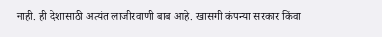नाही. ही देशासाठी अत्यंत लाजीरवाणी बाब आहे. खासगी कंपन्या सरकार किंवा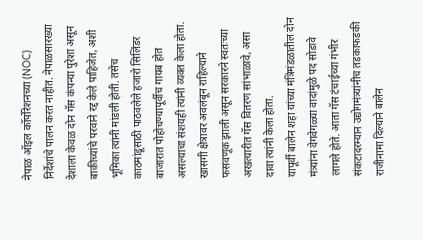नेपाळ ऑइल कॉर्पोरेशनच्या (NOC) निर्देशांचे पालन करत नाहीत. नेपाळसारख्या देशाला केवळ दोन गॅस कंपन्या पुरेशा असून बाकीच्यांचे परवाने रद्द केले पाहिजेत, अशी भूमिका त्यांनी मांडली होती. तसेच काठमांडूसाठी पाठवलेले हजारो सिलिंडर बाजारात पोहोचण्यापूर्वीच गायब होत असल्याचा संशयही त्यांनी व्यक्त केला होता. खासगी क्षेत्रावर अवलंबून राहिल्याने फसवणूक झाली असून सरकारने स्वतःच्या अखत्यारीत गॅस वितरण सांभाळावे, असा दावा त्यांनी केला होता.
यापूर्वी बालेन शहा यांच्या मंत्रिमंडळातील दोन मंत्र्यांना वेगवेगळ्या वादांमुळे पद सोडावे लागले होते. आता गॅस टंचाईच्या गंभीर संकटादरम्यान उद्योगमंत्र्यांनीच तडकाफडकी राजीनामा दिल्याने बालेन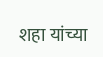शहा यांच्या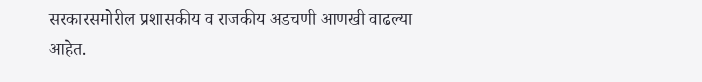सरकारसमोरील प्रशासकीय व राजकीय अडचणी आणखी वाढल्या आहेत.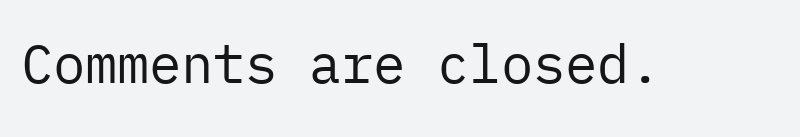Comments are closed.